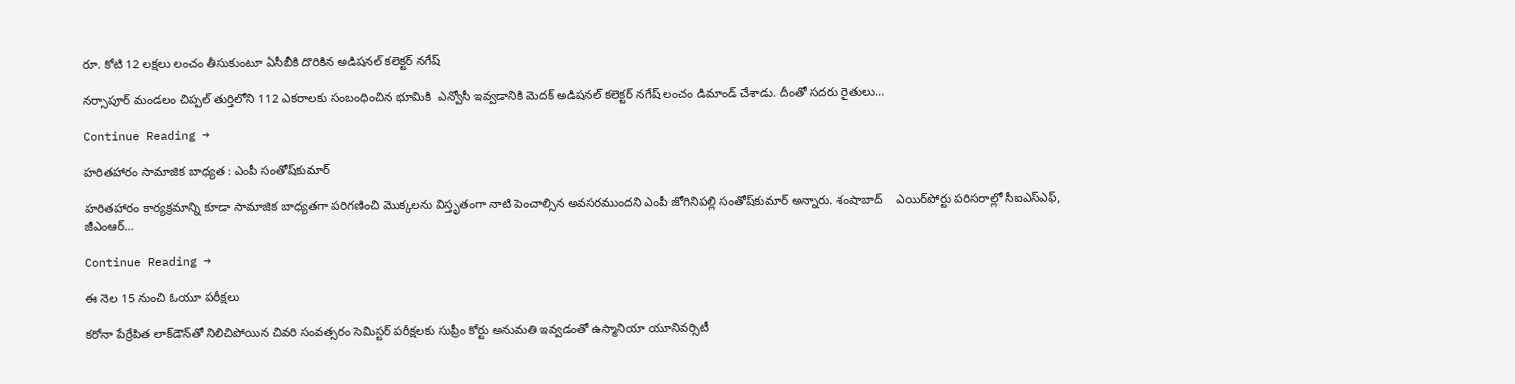రూ. కోటి 12 లక్షలు లంచం తీసుకుంటూ ఏసీబీకి దొరికిన అడిషనల్ కలెక్టర్ నగేష్

నర్సాపూర్ మండలం చిప్పల్ తుర్తిలోని 112 ఎకరాలకు సంబంధించిన భూమికి  ఎన్వోసీ ఇవ్వడానికి మెదక్ అడిషనల్ కలెక్టర్ నగేష్ లంచం డిమాండ్ చేశాడు. దీంతో సదరు రైతులు…

Continue Reading →

హరితహారం సామాజిక బాధ్యత : ఎంపీ సంతోష్‌కుమార్‌

హరితహారం కార్యక్రమాన్ని కూడా సామాజిక బాధ్యతగా పరిగణించి మొక్కలను విస్తృతంగా నాటి పెంచాల్సిన అవసరముందని ఎంపీ జోగినిపల్లి సంతోష్‌కుమార్‌ అన్నారు. శంషాబాద్‌    ఎయిర్‌పోర్టు పరిసరాల్లో సీఐఎస్‌ఎఫ్, జీఎంఆర్‌…

Continue Reading →

ఈ నెల 15 నుంచి ఓయూ పరీక్షలు

కరోనా పేర్రేపిత లాక్‌డౌన్‌తో నిలిచిపోయిన చివరి సంవత్సరం సెమిస్టర్‌ పరీక్షలకు సుప్రీం కోర్టు అనుమతి ఇవ్వడంతో ఉస్మానియా యూనివర్సిటీ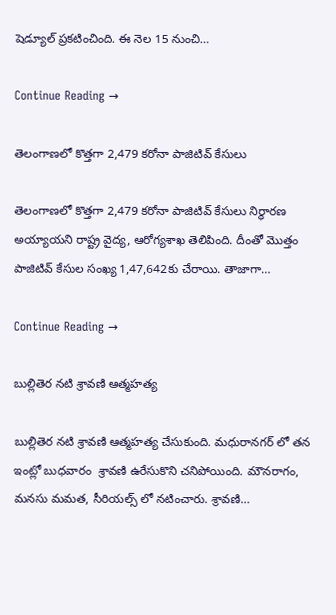షెడ్యూల్‌ ప్రకటించింది. ఈ నెల 15 నుంచి…

Continue Reading →

తెలంగాణలో కొత్తగా 2,479 కరోనా పాజిటివ్ కేసులు

తెలంగాణలో కొత్తగా 2,479 కరోనా పాజిటివ్‌ కేసులు నిర్ధారణ అయ్యాయని రాష్ట్ర వైద్య, ఆరోగ్యశాఖ తెలిపింది. దీంతో మొత్తం పాజిటివ్‌ కేసుల సంఖ్య 1,47,642కు చేరాయి. తాజాగా…

Continue Reading →

బుల్లితెర నటి శ్రావణి ఆత్మహత్య

బుల్లితెర నటి శ్రావణి ఆత్మహత్య చేసుకుంది. మధురానగర్ లో తన ఇంట్లో బుధవారం  శ్రావణి ఉరేసుకొని చనిపోయింది. మౌనరాగం, మనసు మమత, సీరియల్స్ లో నటించారు. శ్రావణి…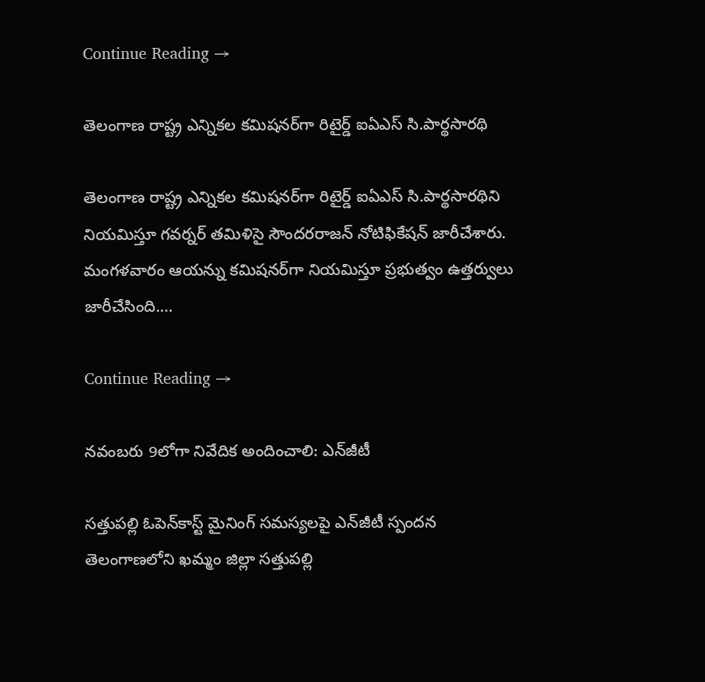Continue Reading →

తెలంగాణ రాష్ట్ర ఎన్నికల కమిషనర్‌గా రిటైర్డ్‌ ఐఏఎస్‌ సి.పార్థసారథి

తెలంగాణ రాష్ట్ర ఎన్నికల కమిషనర్‌గా రిటైర్డ్‌ ఐఏఎస్‌ సి.పార్థసారథిని నియమిస్తూ గవర్నర్‌ తమిళిసై సౌందరరాజన్‌ నోటిఫికేషన్‌ జారీచేశారు. మంగళవారం ఆయన్ను కమిషనర్‌గా నియమిస్తూ ప్రభుత్వం ఉత్తర్వులు జారీచేసింది.…

Continue Reading →

నవంబరు 9లోగా నివేదిక అందించాలి: ఎన్‌జీటీ

సత్తుపల్లి ఓపెన్‌కాస్ట్‌ మైనింగ్‌ సమస్యలపై ఎన్‌జీటీ స్పందన తెలంగాణలోని ఖమ్మం జిల్లా సత్తుపల్లి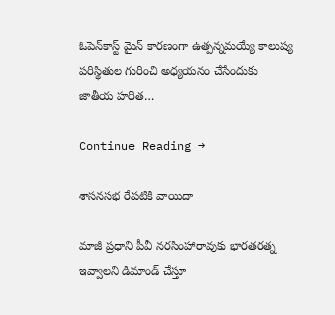ఓపెన్‌కాస్ట్‌ మైన్‌‌ కారణంగా ఉత్పన్నమయ్యే కాలుష్య పరిస్థితుల గురించి అధ్యయనం చేసేందుకు జాతీయ హరిత…

Continue Reading →

శాస‌న‌స‌భ రేప‌టికి వాయిదా

మాజీ ప్ర‌ధాని పీవీ న‌ర‌సింహారావుకు భార‌త‌ర‌త్న ఇవ్వాల‌ని డిమాండ్ చేస్తూ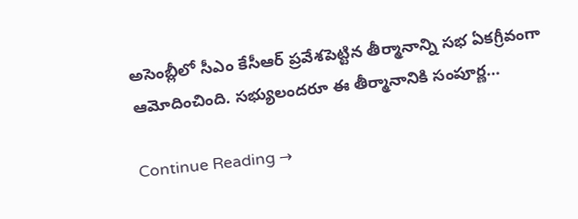అసెంబ్లీలో సీఎం కేసీఆర్ ప్ర‌వేశ‌పెట్టిన తీర్మానాన్ని స‌భ ఏక‌గ్రీవంగా ఆమోదించింది. స‌భ్యులంద‌రూ ఈ తీర్మానానికి సంపూర్ణ…

Continue Reading →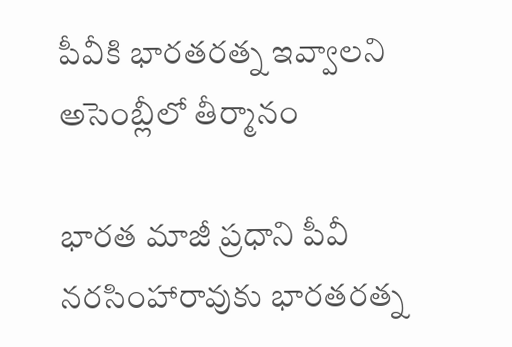పీవీకి భార‌త‌ర‌త్న ఇవ్వాల‌ని అసెంబ్లీలో తీర్మానం

భార‌త మాజీ ప్ర‌ధాని పీవీ న‌ర‌సింహారావుకు భార‌త‌ర‌త్న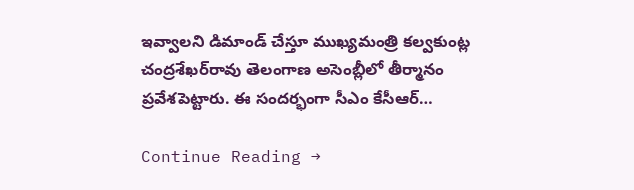ఇవ్వాల‌ని డిమాండ్ చేస్తూ ముఖ్య‌మంత్రి క‌ల్వ‌కుంట్ల చంద్ర‌శేఖ‌ర్‌రావు తెలంగాణ అసెంబ్లీలో తీర్మానం ప్ర‌వేశ‌పెట్టారు. ఈ సంద‌ర్భంగా సీఎం కేసీఆర్…

Continue Reading →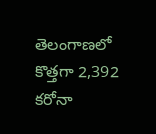తెలంగాణలో కొత్తగా 2,392 కరోనా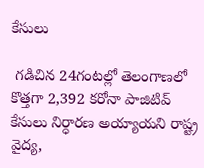కేసులు

 గడిచిన 24గంటల్లో తెలంగాణలో కొత్తగా 2,392 కరోనా పాజిటివ్‌ కేసులు నిర్ధారణ అయ్యాయని రాష్ట్ర వైద్య,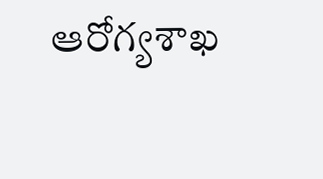ఆరోగ్యశాఖ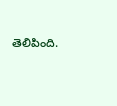తెలిపింది.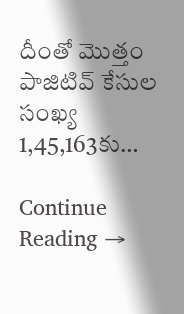దీంతో మొత్తం పాజిటివ్‌ కేసుల సంఖ్య 1,45,163కు…

Continue Reading →